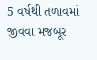5 વર્ષથી તળાવમાં જીવવા મજબૂર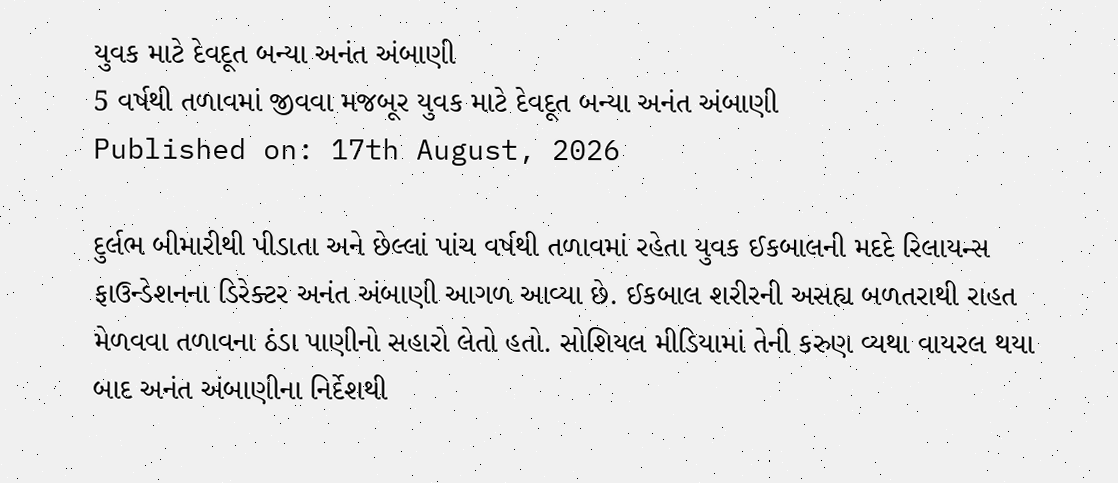યુવક માટે દેવદૂત બન્યા અનંત અંબાણી
5 વર્ષથી તળાવમાં જીવવા મજબૂર યુવક માટે દેવદૂત બન્યા અનંત અંબાણી
Published on: 17th August, 2026

દુર્લભ બીમારીથી પીડાતા અને છેલ્લાં પાંચ વર્ષથી તળાવમાં રહેતા યુવક ઈકબાલની મદદે રિલાયન્સ ફાઉન્ડેશનના ડિરેક્ટર અનંત અંબાણી આગળ આવ્યા છે. ઈકબાલ શરીરની અસહ્ય બળતરાથી રાહત મેળવવા તળાવના ઠંડા પાણીનો સહારો લેતો હતો. સોશિયલ મીડિયામાં તેની કરુણ વ્યથા વાયરલ થયા બાદ અનંત અંબાણીના નિર્દેશથી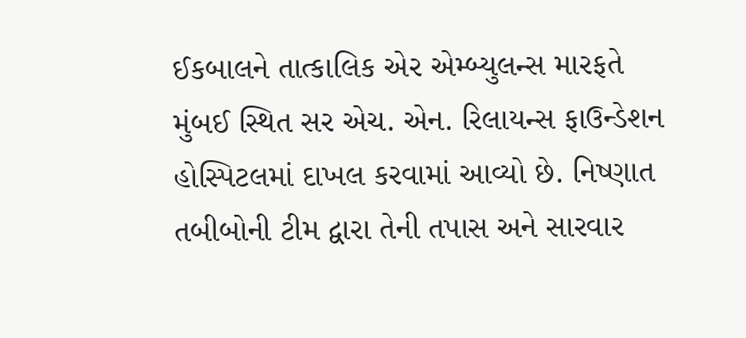ઈકબાલને તાત્કાલિક એર એમ્બ્યુલન્સ મારફતે મુંબઈ સ્થિત સર એચ. એન. રિલાયન્સ ફાઉન્ડેશન હોસ્પિટલમાં દાખલ કરવામાં આવ્યો છે. નિષ્ણાત તબીબોની ટીમ દ્વારા તેની તપાસ અને સારવાર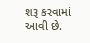શરૂ કરવામાં આવી છે.